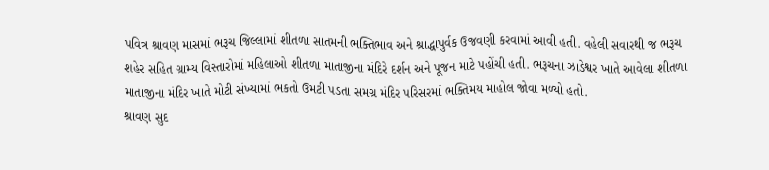પવિત્ર શ્રાવણ માસમાં ભરૂચ જિલ્લામાં શીતળા સાતમની ભક્તિભાવ અને શ્રાદ્ધાપુર્વક ઉજવણી કરવામાં આવી હતી. વહેલી સવારથી જ ભરૂચ શહેર સહિત ગ્રામ્ય વિસ્તારોમાં મહિલાઓ શીતળા માતાજીના મંદિરે દર્શન અને પૂજન માટે પહોંચી હતી. ભરૂચના ઝાડેશ્વર ખાતે આવેલા શીતળા માતાજીના મંદિર ખાતે મોટી સંખ્યામાં ભકતો ઉમટી પડતા સમગ્ર મંદિર પરિસરમાં ભક્તિમય માહોલ જોવા મળ્યો હતો.
શ્રાવણ સુદ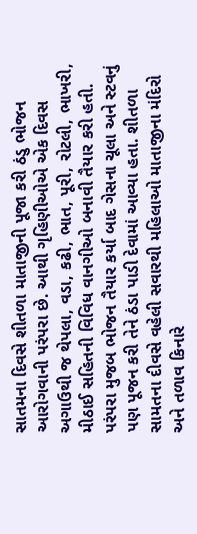સાતમના દિવસે શીતળા માતાજીની પૂજા કરી ઠંડુ ભોજન આરોગવાની પરંપરા છે. આથી ગૃહિણીઓએ એક દિવસ અગાઉથી જ થેપલા, વડા, કઢી, ભાત, પૂરી, રોટલી, ભાખરી, મીઠાઈ સહિતની વિવિધ વાનગીઓ બનાવી તૈયાર કરી હતી. પરંપરા મુજબ ભોજન તૈયાર કર્યા બાદ ગેસના ચૂલા અને સ્ટવનું પણ પૂજન કરી તેને ઠંડા પાડી દેવામાં આવ્યા હતા. શીતળા સામતના દીવસે વહેલી સવારથી મહિલાઓ માતાજીના મંદિરો અને તળાવ કિનારે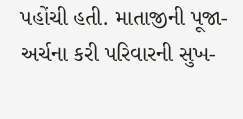પહોંચી હતી. માતાજીની પૂજા-અર્ચના કરી પરિવારની સુખ-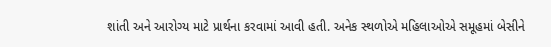શાંતી અને આરોગ્ય માટે પ્રાર્થના કરવામાં આવી હતી. અનેક સ્થળોએ મહિલાઓએ સમૂહમાં બેસીને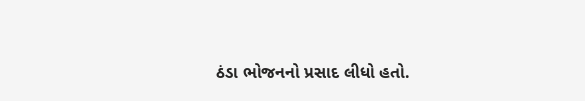ઠંડા ભોજનનો પ્રસાદ લીધો હતો.